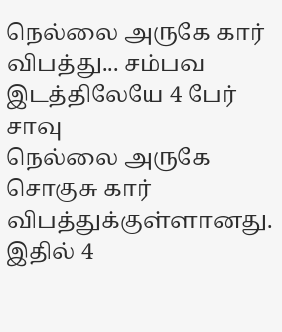நெல்லை அருகே கார் விபத்து... சம்பவ இடத்திலேயே 4 பேர் சாவு
நெல்லை அருகே சொகுசு கார் விபத்துக்குள்ளானது. இதில் 4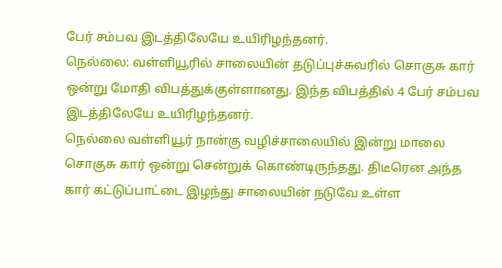பேர் சம்பவ இடத்திலேயே உயிரிழந்தனர்.
நெல்லை: வள்ளியூரில் சாலையின் தடுப்புச்சுவரில் சொகுசு கார் ஒன்று மோதி விபத்துக்குள்ளானது. இந்த விபத்தில் 4 பேர் சம்பவ இடத்திலேயே உயிரிழந்தனர்.
நெல்லை வள்ளியூர் நான்கு வழிச்சாலையில் இன்று மாலை சொகுசு கார் ஒன்று சென்றுக் கொண்டிருந்தது. திடீரென அந்த கார் கட்டுப்பாட்டை இழந்து சாலையின் நடுவே உள்ள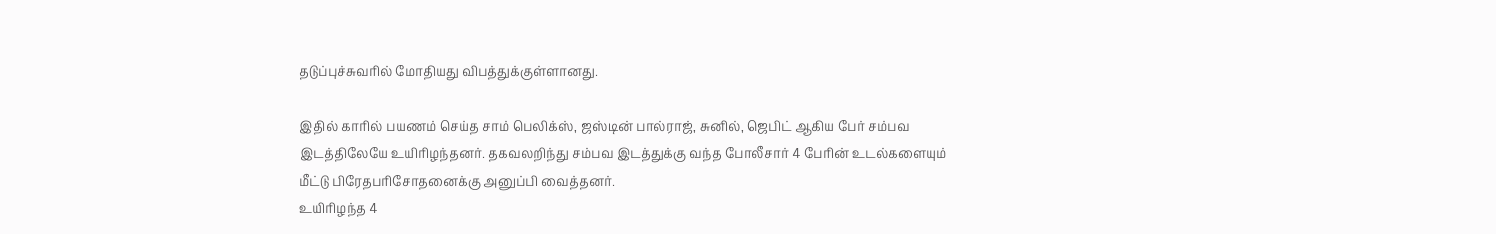தடுப்புச்சுவரில் மோதியது விபத்துக்குள்ளானது.

இதில் காரில் பயணம் செய்த சாம் பெலிக்ஸ், ஜஸ்டின் பால்ராஜ், சுனில், ஜெபிட் ஆகிய பேர் சம்பவ இடத்திலேயே உயிரிழந்தனர். தகவலறிந்து சம்பவ இடத்துக்கு வந்த போலீசார் 4 பேரின் உடல்களையும் மீட்டு பிரேதபரிசோதனைக்கு அனுப்பி வைத்தனர்.
உயிரிழந்த 4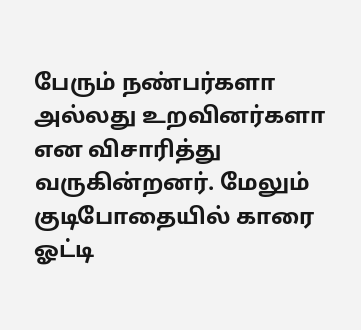பேரும் நண்பர்களா அல்லது உறவினர்களா என விசாரித்து வருகின்றனர். மேலும் குடிபோதையில் காரை ஓட்டி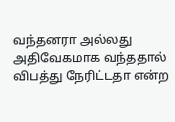வந்தனரா அல்லது அதிவேகமாக வந்ததால் விபத்து நேரிட்டதா என்ற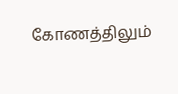கோணத்திலும்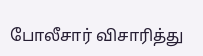போலீசார் விசாரித்து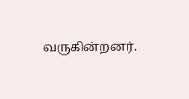வருகின்றனர்.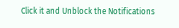Click it and Unblock the Notifications